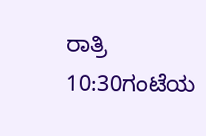ರಾತ್ರಿ 10:30ಗಂಟೆಯ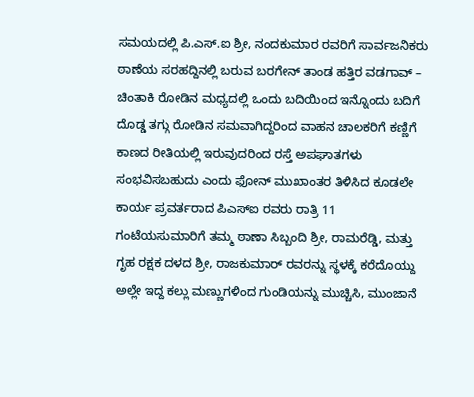ಸಮಯದಲ್ಲಿ ಪಿ.ಎಸ್.ಐ ಶ್ರೀ, ನಂದಕುಮಾರ ರವರಿಗೆ ಸಾರ್ವಜನಿಕರು ಠಾಣೆಯ ಸರಹದ್ದಿನಲ್ಲಿ ಬರುವ ಬರಗೇನ್ ತಾಂಡ ಹತ್ತಿರ ವಡಗಾವ್ – ಚಿಂತಾಕಿ ರೋಡಿನ ಮಧ್ಯದಲ್ಲಿ ಒಂದು ಬದಿಯಿಂದ ಇನ್ನೊಂದು ಬದಿಗೆ ದೊಡ್ಡ ತಗ್ಗು ರೋಡಿನ ಸಮವಾಗಿದ್ದರಿಂದ ವಾಹನ ಚಾಲಕರಿಗೆ ಕಣ್ಣಿಗೆ ಕಾಣದ ರೀತಿಯಲ್ಲಿ ಇರುವುದರಿಂದ ರಸ್ತೆ ಅಪಘಾತಗಳು ಸಂಭವಿಸಬಹುದು ಎಂದು ಫೋನ್ ಮುಖಾಂತರ ತಿಳಿಸಿದ ಕೂಡಲೇ ಕಾರ್ಯ ಪ್ರವರ್ತರಾದ ಪಿಎಸ್ಐ ರವರು ರಾತ್ರಿ 11 ಗಂಟೆಯಸುಮಾರಿಗೆ ತಮ್ಮ ಠಾಣಾ ಸಿಬ್ಬಂದಿ ಶ್ರೀ, ರಾಮರೆಡ್ಡಿ, ಮತ್ತು ಗೃಹ ರಕ್ಷಕ ದಳದ ಶ್ರೀ, ರಾಜಕುಮಾರ್ ರವರನ್ನು ಸ್ಥಳಕ್ಕೆ ಕರೆದೊಯ್ದು ಅಲ್ಲೇ ಇದ್ದ ಕಲ್ಲು ಮಣ್ಣುಗಳಿಂದ ಗುಂಡಿಯನ್ನು ಮುಚ್ಚಿಸಿ, ಮುಂಜಾನೆ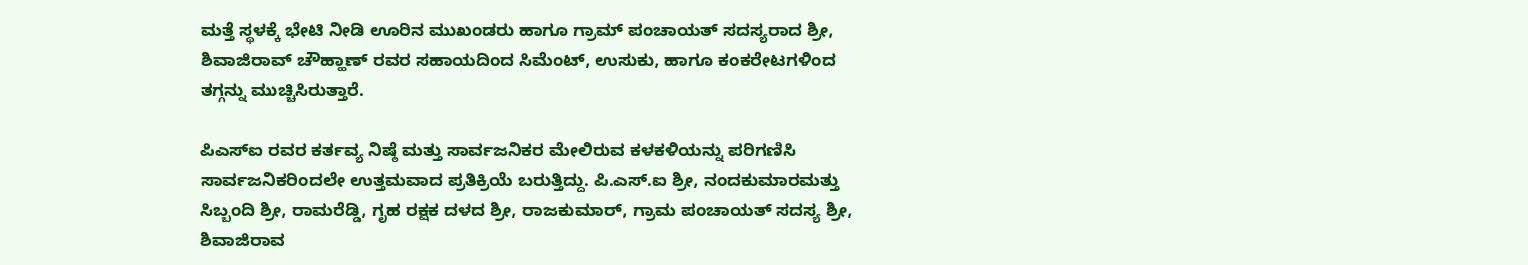ಮತ್ತೆ ಸ್ಥಳಕ್ಕೆ ಭೇಟಿ ನೀಡಿ ಊರಿನ ಮುಖಂಡರು ಹಾಗೂ ಗ್ರಾಮ್ ಪಂಚಾಯತ್ ಸದಸ್ಯರಾದ ಶ್ರೀ, ಶಿವಾಜಿರಾವ್ ಚೌಹ್ಹಾಣ್ ರವರ ಸಹಾಯದಿಂದ ಸಿಮೆಂಟ್, ಉಸುಕು, ಹಾಗೂ ಕಂಕರೇಟಗಳಿಂದ ತಗ್ಗನ್ನು ಮುಚ್ಚಿಸಿರುತ್ತಾರೆ.

ಪಿಎಸ್ಐ ರವರ ಕರ್ತವ್ಯ ನಿಷ್ಠೆ ಮತ್ತು ಸಾರ್ವಜನಿಕರ ಮೇಲಿರುವ ಕಳಕಳಿಯನ್ನು ಪರಿಗಣಿಸಿ ಸಾರ್ವಜನಿಕರಿಂದಲೇ ಉತ್ತಮವಾದ ಪ್ರತಿಕ್ರಿಯೆ ಬರುತ್ತಿದ್ದು. ಪಿ.ಎಸ್.ಐ ಶ್ರೀ, ನಂದಕುಮಾರಮತ್ತು ಸಿಬ್ಬಂದಿ ಶ್ರೀ, ರಾಮರೆಡ್ಡಿ, ಗೃಹ ರಕ್ಷಕ ದಳದ ಶ್ರೀ, ರಾಜಕುಮಾರ್, ಗ್ರಾಮ ಪಂಚಾಯತ್ ಸದಸ್ಯ ಶ್ರೀ, ಶಿವಾಜಿರಾವ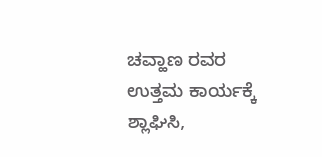ಚವ್ಹಾಣ ರವರ ಉತ್ತಮ ಕಾರ್ಯಕ್ಕೆ ಶ್ಲಾಘಿಸಿ,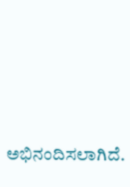ಅಭಿನಂದಿಸಲಾಗಿದೆ.